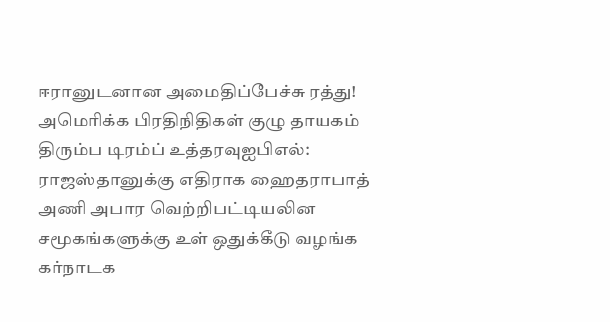ஈரானுடனான அமைதிப்பேச்சு ரத்து! அமெரிக்க பிரதிநிதிகள் குழு தாயகம் திரும்ப டிரம்ப் உத்தரவுஐபிஎல்: ராஜஸ்தானுக்கு எதிராக ஹைதராபாத் அணி அபார வெற்றிபட்டியலின சமூகங்களுக்கு உள் ஒதுக்கீடு வழங்க கர்நாடக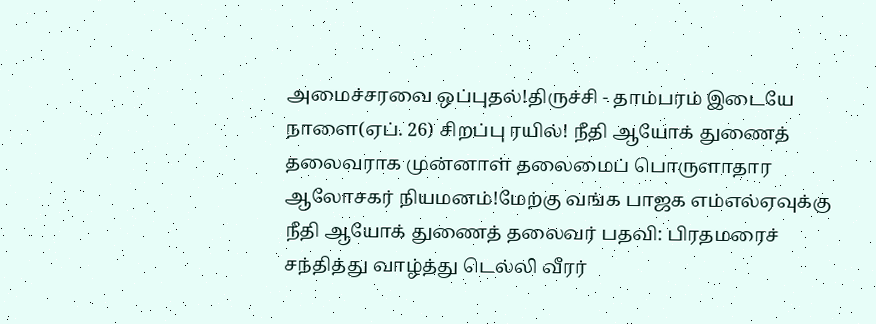அமைச்சரவை ஒப்புதல்!திருச்சி - தாம்பரம் இடையே நாளை(ஏப். 26) சிறப்பு ரயில்! நீதி ஆயோக் துணைத் தலைவராக முன்னாள் தலைமைப் பொருளாதார ஆலோசகர் நியமனம்!மேற்கு வங்க பாஜக எம்எல்ஏவுக்கு நீதி ஆயோக் துணைத் தலைவர் பதவி: பிரதமரைச் சந்தித்து வாழ்த்து டெல்லி வீரர்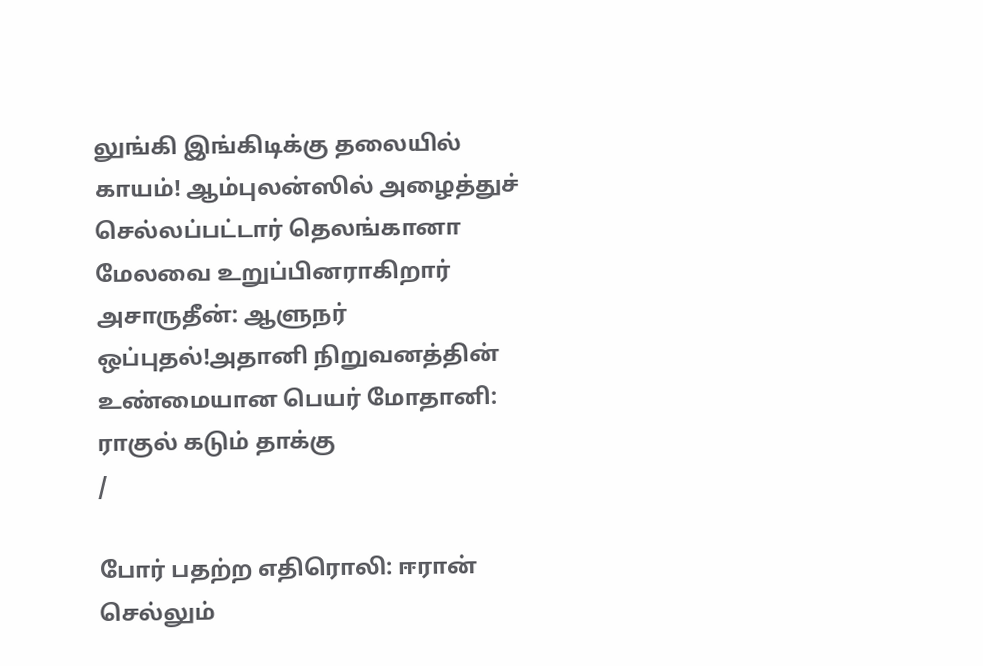லுங்கி இங்கிடிக்கு தலையில் காயம்! ஆம்புலன்ஸில் அழைத்துச் செல்லப்பட்டார் தெலங்கானா மேலவை உறுப்பினராகிறார் அசாருதீன்: ஆளுநர் ஒப்புதல்!அதானி நிறுவனத்தின் உண்மையான பெயர் மோதானி: ராகுல் கடும் தாக்கு
/

போர் பதற்ற எதிரொலி: ஈரான் செல்லும்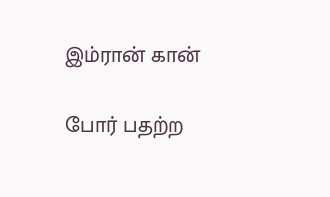இம்ரான் கான்

போர் பதற்ற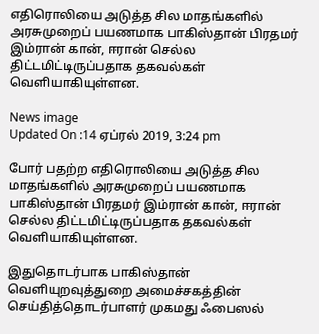எதிரொலியை அடுத்த சில மாதங்களில் அரசுமுறைப் பயணமாக பாகிஸ்தான் பிரதமர் இம்ரான் கான், ஈரான் செல்ல திட்டமிட்டிருப்பதாக தகவல்கள் வெளியாகியுள்ளன.

News image
Updated On :14 ஏப்ரல் 2019, 3:24 pm

போர் பதற்ற எதிரொலியை அடுத்த சில மாதங்களில் அரசுமுறைப் பயணமாக பாகிஸ்தான் பிரதமர் இம்ரான் கான், ஈரான் செல்ல திட்டமிட்டிருப்பதாக தகவல்கள் வெளியாகியுள்ளன.

இதுதொடர்பாக பாகிஸ்தான் வெளியுறவுத்துறை அமைச்சகத்தின் செய்தித்தொடர்பாளர் முகமது ஃபைஸல்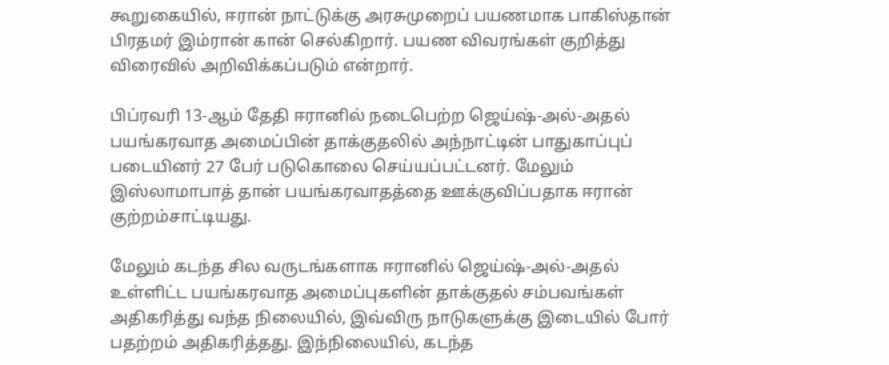கூறுகையில், ஈரான் நாட்டுக்கு அரசுமுறைப் பயணமாக பாகிஸ்தான் பிரதமர் இம்ரான் கான் செல்கிறார். பயண விவரங்கள் குறித்து விரைவில் அறிவிக்கப்படும் என்றார்.

பிப்ரவரி 13-ஆம் தேதி ஈரானில் நடைபெற்ற ஜெய்ஷ்-அல்-அதல் பயங்கரவாத அமைப்பின் தாக்குதலில் அந்நாட்டின் பாதுகாப்புப் படையினர் 27 பேர் படுகொலை செய்யப்பட்டனர். மேலும் இஸ்லாமாபாத் தான் பயங்கரவாதத்தை ஊக்குவிப்பதாக ஈரான் குற்றம்சாட்டியது.

மேலும் கடந்த சில வருடங்களாக ஈரானில் ஜெய்ஷ்-அல்-அதல் உள்ளிட்ட பயங்கரவாத அமைப்புகளின் தாக்குதல் சம்பவங்கள் அதிகரித்து வந்த நிலையில், இவ்விரு நாடுகளுக்கு இடையில் போர் பதற்றம் அதிகரித்தது. இந்நிலையில், கடந்த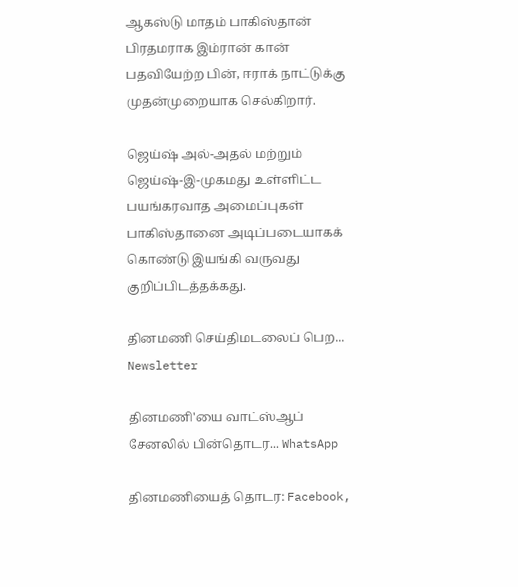ஆகஸ்டு மாதம் பாகிஸ்தான் பிரதமராக இம்ரான் கான் பதவியேற்ற பின், ஈராக் நாட்டுக்கு முதன்முறையாக செல்கிறார்.

ஜெய்ஷ் அல்-அதல் மற்றும் ஜெய்ஷ்-இ-முகமது உள்ளிட்ட பயங்கரவாத அமைப்புகள் பாகிஸ்தானை அடிப்படையாகக் கொண்டு இயங்கி வருவது குறிப்பிடத்தக்கது.

தினமணி செய்திமடலைப் பெற... Newsletter

தினமணி'யை வாட்ஸ்ஆப் சேனலில் பின்தொடர... WhatsApp

தினமணியைத் தொடர: Facebook,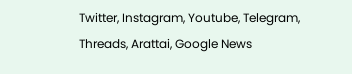Twitter, Instagram, Youtube, Telegram, Threads, Arattai, Google News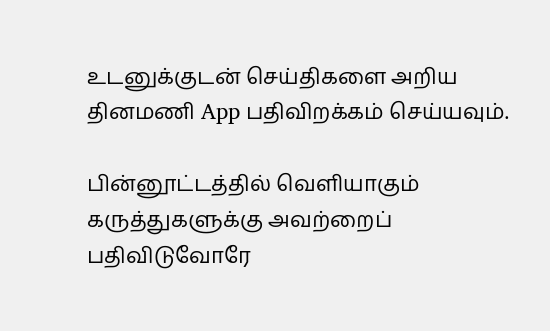உடனுக்குடன் செய்திகளை அறிய தினமணி App பதிவிறக்கம் செய்யவும்.

பின்னூட்டத்தில் வெளியாகும் கருத்துகளுக்கு அவற்றைப் பதிவிடுவோரே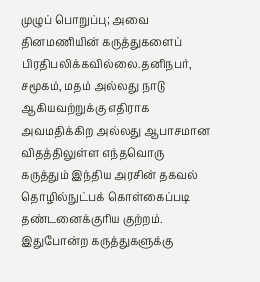முழுப் பொறுப்பு; அவை தினமணியின் கருத்துகளைப் பிரதிபலிக்கவில்லை.தனிநபர், சமூகம், மதம் அல்லது நாடு ஆகியவற்றுக்கு எதிராக அவமதிக்கிற அல்லது ஆபாசமான விதத்திலுள்ள எந்தவொரு கருத்தும் இந்திய அரசின் தகவல் தொழில்நுட்பக் கொள்கைப்படி தண்டனைக்குரிய குற்றம். இதுபோன்ற கருத்துகளுக்கு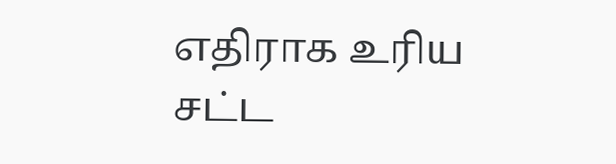எதிராக உரிய சட்ட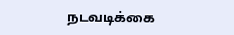நடவடிக்கை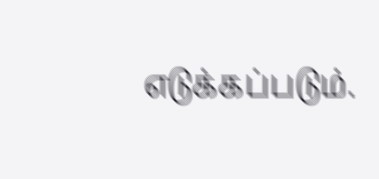எடுக்கப்படும்.